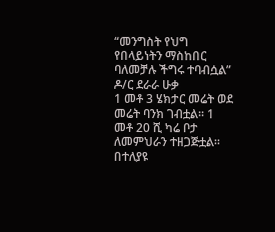“መንግስት የህግ የበላይነትን ማስከበር ባለመቻሉ ችግሩ ተባብሷል” ዶ/ር ደራራ ሁቃ
1 መቶ 3 ሄክታር መሬት ወደ መሬት ባንክ ገብቷል፡፡ 1 መቶ 20 ሺ ካሬ ቦታ ለመምህራን ተዘጋጅቷል፡፡ በተለያዩ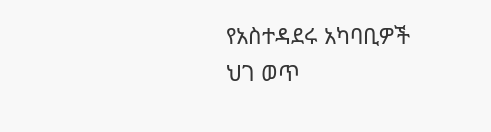የአስተዳደሩ አካባቢዎች ህገ ወጥ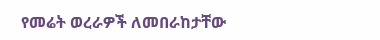የመሬት ወረራዎች ለመበራከታቸው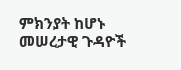ምክንያት ከሆኑ መሠረታዊ ጉዳዮች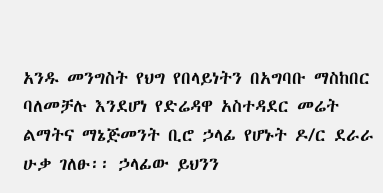አንዱ መንግስት የህግ የበላይነትን በአግባቡ ማስከበር ባለመቻሉ እንደሆነ የድሬዳዋ አስተዳደር መሬት ልማትና ማኔጅመንት ቢሮ ኃላፊ የሆኑት ዶ/ር ደራራ ሁቃ ገለፁ፡፡ ኃላፊው ይህንን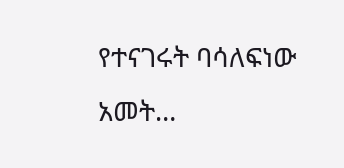የተናገሩት ባሳለፍነው አመት…